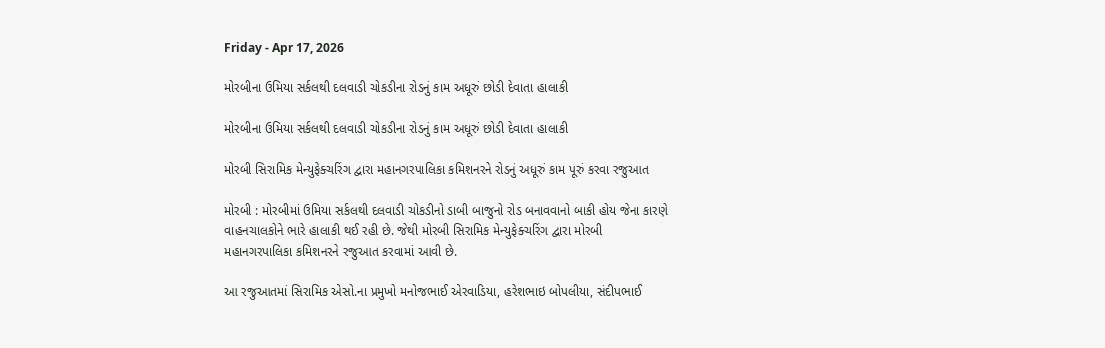Friday - Apr 17, 2026

મોરબીના ઉમિયા સર્કલથી દલવાડી ચોકડીના રોડનું કામ અધૂરું છોડી દેવાતા હાલાકી

મોરબીના ઉમિયા સર્કલથી દલવાડી ચોકડીના રોડનું કામ અધૂરું છોડી દેવાતા હાલાકી

મોરબી સિરામિક મેન્યુફેક્ચરિંગ દ્વારા મહાનગરપાલિકા કમિશનરને રોડનું અધૂરું કામ પૂરું કરવા રજુઆત

મોરબી : મોરબીમાં ઉમિયા સર્કલથી દલવાડી ચોકડીનો ડાબી બાજુનો રોડ બનાવવાનો બાકી હોય જેના કારણે વાહનચાલકોને ભારે હાલાકી થઈ રહી છે. જેથી મોરબી સિરામિક મેન્યુફેક્ચરિંગ દ્વારા મોરબી મહાનગરપાલિકા કમિશનરને રજુઆત કરવામાં આવી છે.

આ રજુઆતમાં સિરામિક એસો.ના પ્રમુખો મનોજભાઈ એરવાડિયા, હરેશભાઇ બોપલીયા, સંદીપભાઈ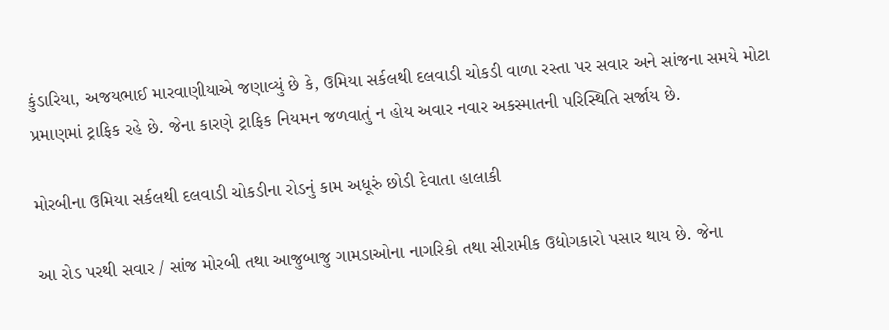કુંડારિયા, અજયભાઈ મારવાણીયાએ જણાવ્યું છે કે, ઉમિયા સર્કલથી દલવાડી ચોકડી વાળા રસ્તા પર સવાર અને સાંજના સમયે મોટા પ્રમાણમાં ટ્રાફિક રહે છે. જેના કારણે ટ્રાફિક નિયમન જળવાતું ન હોય અવાર નવાર અકસ્માતની પરિસ્થિતિ સર્જાય છે.

મોરબીના ઉમિયા સર્કલથી દલવાડી ચોકડીના રોડનું કામ અધૂરું છોડી દેવાતા હાલાકી

આ રોડ પરથી સવાર / સાંજ મોરબી તથા આજુબાજુ ગામડાઓના નાગરિકો તથા સીરામીક ઉદ્યોગકારો પસાર થાય છે. જેના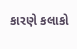કારણે કલાકો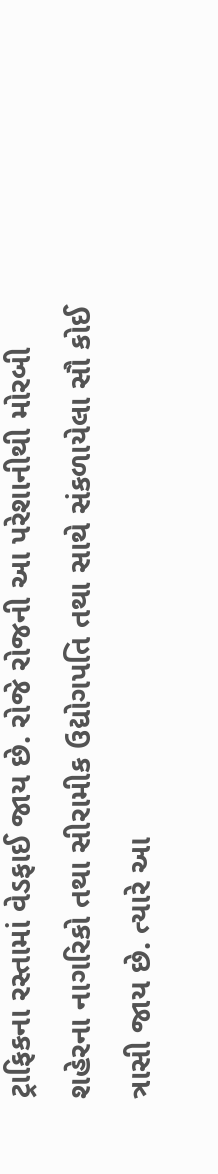ટ્રાફિકના રસ્તામાં વેડફાઈ જાય છે. રોજે રોજની આ પરેશાનીથી મોરબી શહેરના નાગરિકો તથા સીરામીક ઉદ્યોગપતિ તથા સાથે સંકળાયેલા સૌ કોઈ ત્રાસી જાય છે. ત્યારે આ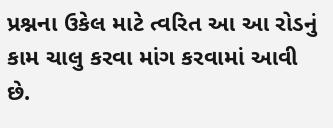પ્રશ્નના ઉકેલ માટે ત્વરિત આ આ રોડનું કામ ચાલુ કરવા માંગ કરવામાં આવી છે.